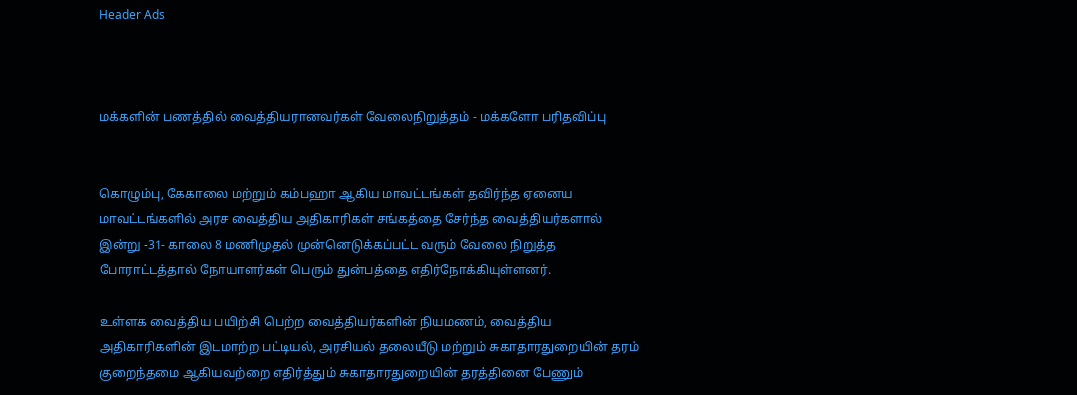Header Ads



மக்களின் பணத்தில் வைத்தியரானவர்கள் வேலைநிறுத்தம் - மக்களோ பரிதவிப்பு


கொழும்பு, கேகாலை மற்றும் கம்பஹா ஆகிய மாவட்டங்கள் தவிர்ந்த ஏனைய மாவட்டங்களில் அரச வைத்திய அதிகாரிகள் சங்கத்தை சேர்ந்த வைத்தியர்களால் இன்று -31- காலை 8 மணிமுதல் முன்னெடுக்கப்பட்ட வரும் வேலை நிறுத்த போராட்டத்தால் நோயாளர்கள் பெரும் துன்பத்தை எதிர்நோக்கியுள்ளனர்.

உள்ளக வைத்திய பயிற்சி பெற்ற வைத்தியர்களின் நியமணம், வைத்திய அதிகாரிகளின் இடமாற்ற பட்டியல், அரசியல் தலையீடு மற்றும் சுகாதாரதுறையின் தரம் குறைந்தமை ஆகியவற்றை எதிர்த்தும் சுகாதாரதுறையின் தரத்தினை பேணும்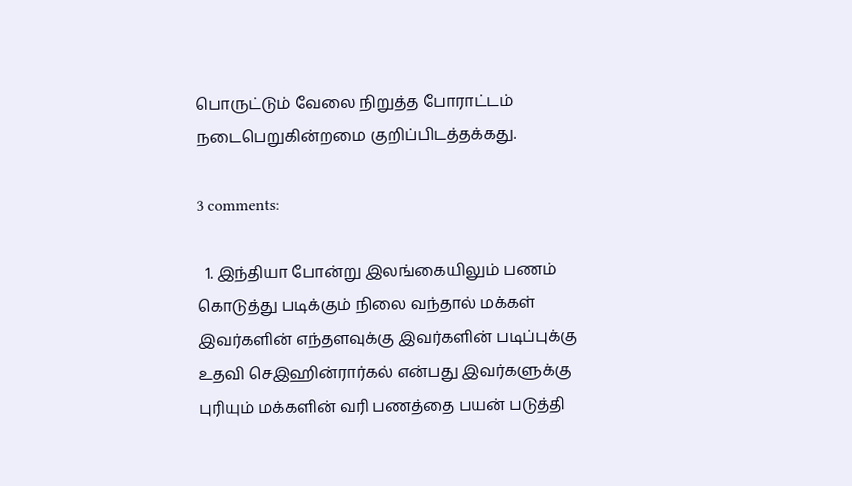பொருட்டும் வேலை நிறுத்த போராட்டம் நடைபெறுகின்றமை குறிப்பிடத்தக்கது.

3 comments:

  1. இந்தியா போன்று இலங்கையிலும் பணம் கொடுத்து படிக்கும் நிலை வந்தால் மக்கள் இவர்களின் எந்தளவுக்கு இவர்களின் படிப்புக்கு உதவி செஇஹின்ரார்கல் என்பது இவர்களுக்கு புரியும் மக்களின் வரி பணத்தை பயன் படுத்தி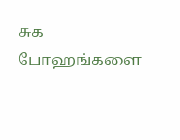சுக போஹங்களை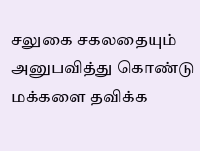சலுகை சகலதையும் அனுபவித்து கொண்டு மக்களை தவிக்க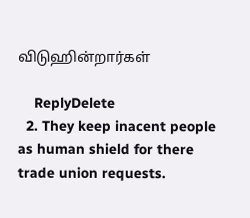விடுஹின்றார்கள்

    ReplyDelete
  2. They keep inacent people as human shield for there trade union requests.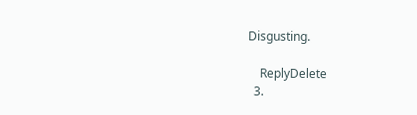Disgusting.

    ReplyDelete
  3.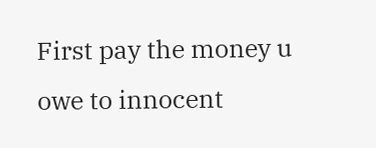First pay the money u owe to innocent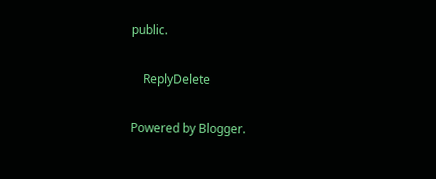public.

    ReplyDelete

Powered by Blogger.